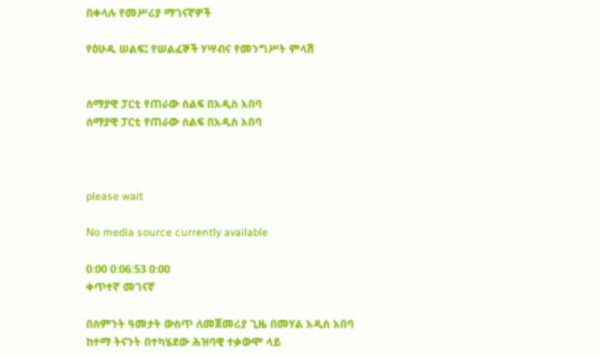በቀላሉ የመሥሪያ ማገናኛዎች

የዕሁዱ ሠልፍ፤ የሠልፈኞች ሃሣብና የመንግሥት ምላሽ


ሰማያዊ ፓርቲ የጠራው ሰልፍ በአዲስ አበባ
ሰማያዊ ፓርቲ የጠራው ሰልፍ በአዲስ አበባ



please wait

No media source currently available

0:00 0:06:53 0:00
ቀጥተኛ መገናኛ

በስምንት ዓመታት ውስጥ ለመጀመሪያ ጊዜ በመሃል አዲስ አበባ ከተማ ትናንት በተካሄደው ሕዝባዊ ተቃውሞ ላይ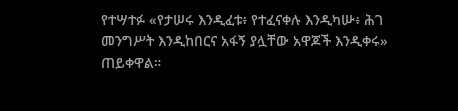የተሣተፉ «የታሠሩ እንዲፈቱ፥ የተፈናቀሉ እንዲካሡ፥ ሕገ መንግሥት እንዲከበርና አፋኝ ያሏቸው አዋጆች እንዲቀሩ» ጠይቀዋል።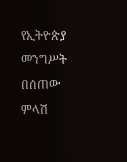የኢትዮጵያ መንግሥት በሰጠው ምላሽ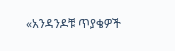«አንዳንዶቹ ጥያቄዎች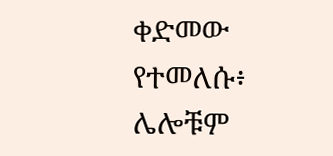ቀድመው የተመለሱ፥ ሌሎቹም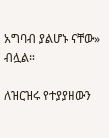አግባብ ያልሆኑ ናቸው» ብሏል።

ለዝርዝሩ የተያያዘውን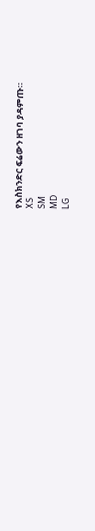የእስክንድር ፍሬውን ዘገባ ያዳምጡ።
XS
SM
MD
LG